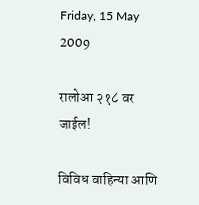Friday, 15 May 2009

रालोआ २१८ वर जाईल!

विविध वाहिन्या आणि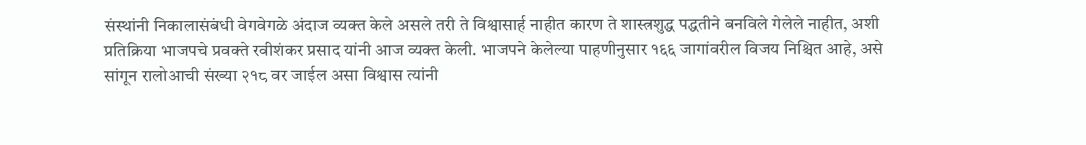संस्थांनी निकालासंबंधी वेगवेगळे अंदाज व्यक्त केले असले तरी ते विश्वासार्ह नाहीत कारण ते शास्त्रशुद्ध पद्धतीने बनविले गेलेले नाहीत, अशी प्रतिक्रिया भाजपचे प्रवक्ते रवीशंकर प्रसाद यांनी आज व्यक्त केली. भाजपने केलेल्या पाहणीनुसार १६६ जागांवरील विजय निश्चित आहे, असे सांगून रालोआची संख्या २१८ वर जाईल असा विश्वास त्यांनी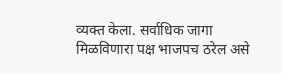व्यक्त केला. सर्वाधिक जागा मिळविणारा पक्ष भाजपच ठरेल असे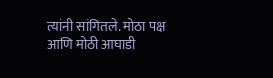त्यांनी सांगितले. मोठा पक्ष आणि मोठी आघाडी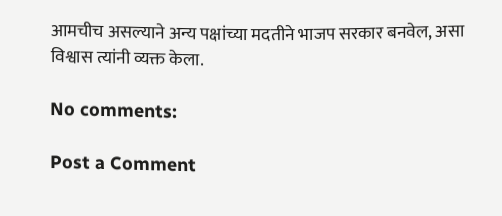आमचीच असल्याने अन्य पक्षांच्या मदतीने भाजप सरकार बनवेल, असा विश्वास त्यांनी व्यक्त केला.

No comments:

Post a Comment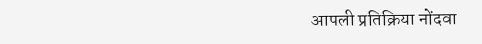आपली प्रतिक्रिया नोंदवा